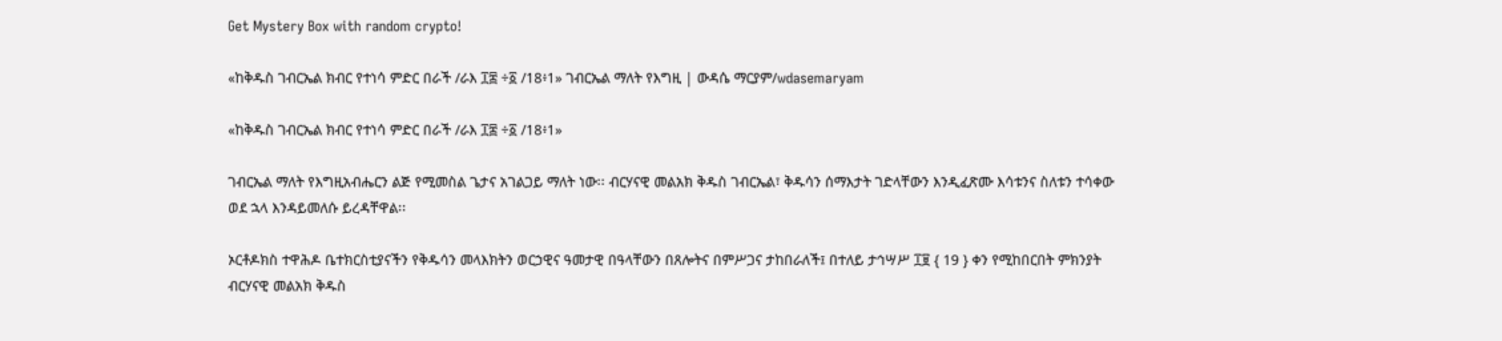Get Mystery Box with random crypto!

«ከቅዱስ ገብርኤል ክብር የተነሳ ምድር በራች /ራእ ፲፰ ÷፩ /18፥1» ገብርኤል ማለት የእግዚ | ውዳሴ ማርያም/wdasemaryam

«ከቅዱስ ገብርኤል ክብር የተነሳ ምድር በራች /ራእ ፲፰ ÷፩ /18፥1»

ገብርኤል ማለት የእግዚአብሔርን ልጅ የሚመስል ጌታና አገልጋይ ማለት ነው፡፡ ብርሃናዊ መልአክ ቅዱስ ገብርኤል፣ ቅዱሳን ሰማእታት ገድላቸውን እንዲፈጽሙ እሳቱንና ስለቱን ተሳቀው ወደ ኋላ እንዳይመለሱ ይረዳቸዋል፡፡

ኦርቶዶክስ ተዋሕዶ ቤተክርስቲያናችን የቅዱሳን መላእክትን ወርኃዊና ዓመታዊ በዓላቸውን በጸሎትና በምሥጋና ታከበራለች፤ በተለይ ታኅሣሥ ፲፱ { 19 } ቀን የሚከበርበት ምክንያት ብርሃናዊ መልአክ ቅዱስ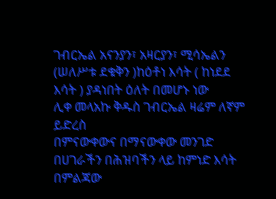ገብርኤል አናንያን፣ አዛርያን፣ ሚሳኤልን (ሠለሥቱ ደቁቅን )ከዕቶነ እሳት ( ከነደደ እሳት ) ያዳነበት ዕለት በመሆኑ ነው
ሊቀ መላአኩ ቅዱስ ገብርኤል ዛሬም ለኛም ይድረስ
በምናውቀውና በማናውቀው መንገድ በሀገራችን በሕዝባችን ላይ ከምነድ እሳት በምልጃው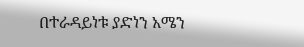በተራዳይነቱ ያድነን አሜን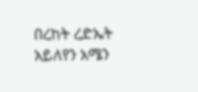በረከት ረድኤት አይለየን አሜን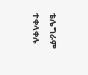ቴሌግራም ተቀላቀሉ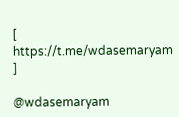[ https://t.me/wdasemaryam ]

@wdasemaryam